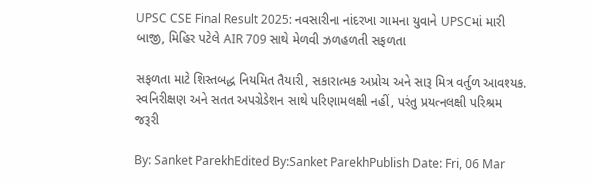UPSC CSE Final Result 2025: નવસારીના નાંદરખા ગામના યુવાને UPSCમાં મારી બાજી, મિહિર પટેલે AIR 709 સાથે મેળવી ઝળહળતી સફળતા

સફળતા માટે શિસ્તબદ્ધ નિયમિત તૈયારી, સકારાત્મક અપ્રોચ અને સારૂ મિત્ર વર્તુળ આવશ્યક. સ્વનિરીક્ષણ અને સતત અપગ્રેડેશન સાથે પરિણામલક્ષી નહીં, પરંતુ પ્રયત્નલક્ષી પરિશ્રમ જરૂરી

By: Sanket ParekhEdited By:Sanket ParekhPublish Date: Fri, 06 Mar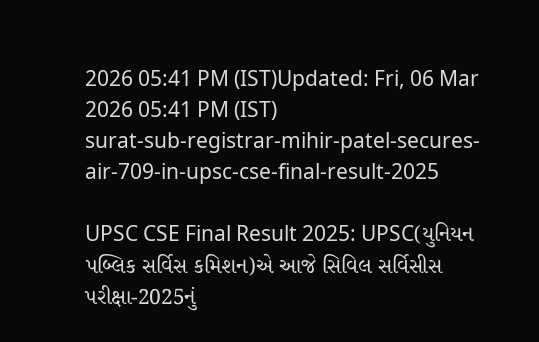2026 05:41 PM (IST)Updated: Fri, 06 Mar 2026 05:41 PM (IST)
surat-sub-registrar-mihir-patel-secures-air-709-in-upsc-cse-final-result-2025

UPSC CSE Final Result 2025: UPSC(યુનિયન પબ્લિક સર્વિસ કમિશન)એ આજે સિવિલ સર્વિસીસ પરીક્ષા-2025નું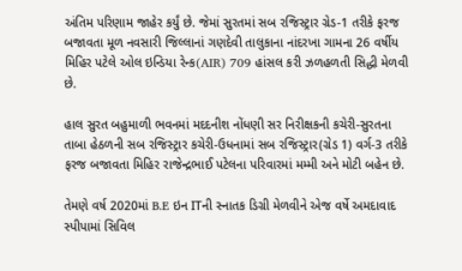અંતિમ પરિણામ જાહેર કર્યું છે. જેમાં સુરતમાં સબ રજિસ્ટ્રાર ગ્રેડ-1 તરીકે ફરજ બજાવતા મૂળ નવસારી જિલ્લાનાં ગણદેવી તાલુકાના નાંદરખા ગામના 26 વર્ષીય મિહિર પટેલે ઓલ ઇન્ડિયા રેન્ક(AIR) 709 હાંસલ કરી ઝળહળતી સિદ્ધી મેળવી છે.

હાલ સુરત બહુમાળી ભવનમાં મદદનીશ નોંધણી સર નિરીક્ષકની કચેરી-સુરતના તાબા હેઠળની સબ રજિસ્ટ્રાર કચેરી-ઉધનામાં સબ રજિસ્ટ્રાર(ગ્રેડ 1) વર્ગ-3 તરીકે ફરજ બજાવતા મિહિર રાજેન્દ્રભાઈ પટેલના પરિવારમાં મમ્મી અને મોટી બહેન છે.

તેમણે વર્ષ 2020માં B.E ઇન ITની સ્નાતક ડિગ્રી મેળવીને એજ વર્ષે અમદાવાદ સ્પીપામાં સિવિલ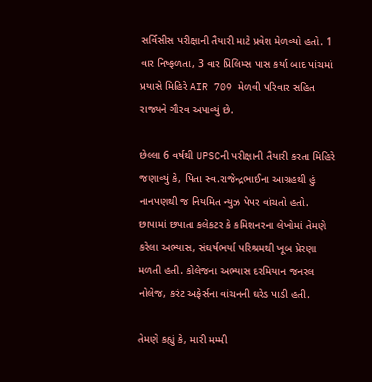સર્વિસીસ પરીક્ષાની તૈયારી માટે પ્રવેશ મેળવ્યો હતો. 1 વાર નિષ્ફળતા, 3 વાર પ્રિલિમ્સ પાસ કર્યા બાદ પાંચમાં પ્રયાસે મિહિરે AIR 709 મેળવી પરિવાર સહિત રાજ્યને ગૌરવ અપાવ્યું છે.

છેલ્લા 6 વર્ષથી UPSCની પરીક્ષાની તૈયારી કરતા મિહિરે જણાવ્યું કે, પિતા સ્વ.રાજેન્દ્રભાઈના આગ્રહથી હું નાનપણથી જ નિયમિત ન્યુઝ પેપર વાંચતો હતો. છાપામાં છપાતા કલેકટર કે કમિશનરના લેખોમાં તેમણે કરેલા અભ્યાસ, સંઘર્ષભર્યા પરિશ્રમથી ખૂબ પ્રેરણા મળતી હતી. કોલેજના અભ્યાસ દરમિયાન જનરલ નોલેજ, કરંટ અફેર્સના વાંચનની ઘરેડ પાડી હતી.

તેમણે કહ્યું કે, મારી મમ્મી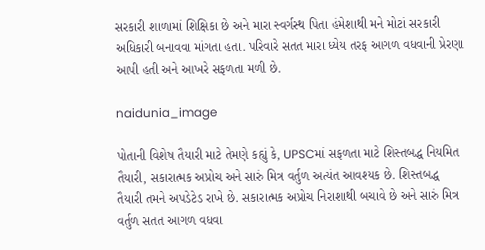સરકારી શાળામાં શિક્ષિકા છે અને મારા સ્વર્ગસ્થ પિતા હંમેશાથી મને મોટાં સરકારી અધિકારી બનાવવા માંગતા હતા. પરિવારે સતત મારા ધ્યેય તરફ આગળ વધવાની પ્રેરણા આપી હતી અને આખરે સફળતા મળી છે.

naidunia_image

પોતાની વિશેષ તૈયારી માટે તેમણે કહ્યું કે, UPSCમાં સફળતા માટે શિસ્તબદ્ધ નિયમિત તૈયારી, સકારાત્મક અપ્રોચ અને સારું મિત્ર વર્તુળ અત્યંત આવશ્યક છે. શિસ્તબદ્ધ તૈયારી તમને અપડેટેડ રાખે છે. સકારાત્મક અપ્રોચ નિરાશાથી બચાવે છે અને સારું મિત્ર વર્તુળ સતત આગળ વધવા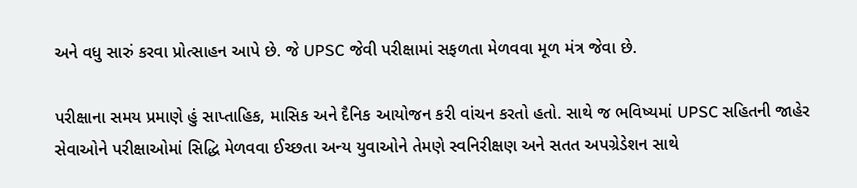અને વધુ સારું કરવા પ્રોત્સાહન આપે છે. જે UPSC જેવી પરીક્ષામાં સફળતા મેળવવા મૂળ મંત્ર જેવા છે.

પરીક્ષાના સમય પ્રમાણે હું સાપ્તાહિક, માસિક અને દૈનિક આયોજન કરી વાંચન કરતો હતો. સાથે જ ભવિષ્યમાં UPSC સહિતની જાહેર સેવાઓને પરીક્ષાઓમાં સિદ્ધિ મેળવવા ઈચ્છતા અન્ય યુવાઓને તેમણે સ્વનિરીક્ષણ અને સતત અપગ્રેડેશન સાથે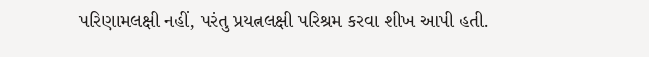પરિણામલક્ષી નહીં, પરંતુ પ્રયત્નલક્ષી પરિશ્રમ કરવા શીખ આપી હતી.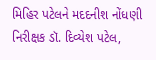મિહિર પટેલને મદદનીશ નોંધણી નિરીક્ષક ડૉ. દિવ્યેશ પટેલ,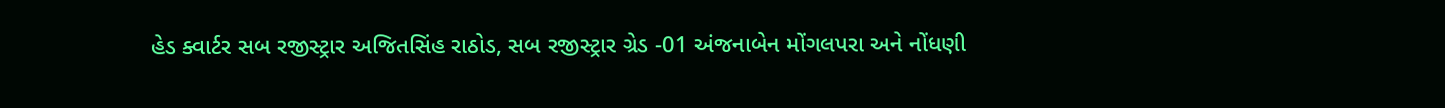હેડ ક્વાર્ટર સબ રજીસ્ટ્રાર અજિતસિંહ રાઠોડ, સબ રજીસ્ટ્રાર ગ્રેડ -01 અંજનાબેન મોંગલપરા અને નોંધણી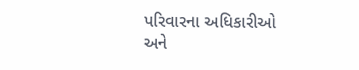પરિવારના અધિકારીઓ અને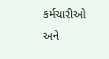કર્મચારીઓ અને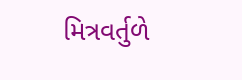મિત્રવર્તુળે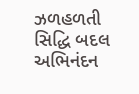ઝળહળતી સિદ્ધિ બદલ અભિનંદન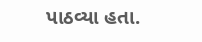પાઠવ્યા હતા.